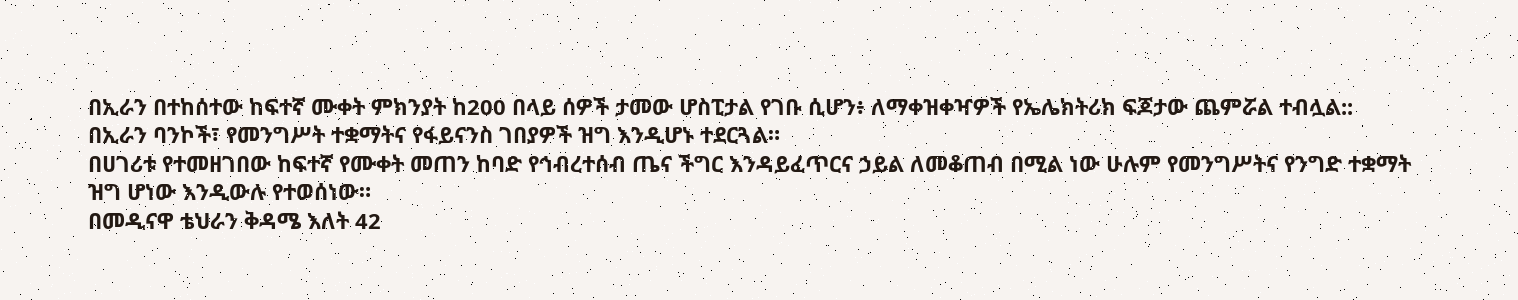በኢራን በተከሰተው ከፍተኛ ሙቀት ምክንያት ከ200 በላይ ሰዎች ታመው ሆስፒታል የገቡ ሲሆን፥ ለማቀዝቀዣዎች የኤሌክትሪክ ፍጆታው ጨምሯል ተብሏል::
በኢራን ባንኮች፣ የመንግሥት ተቋማትና የፋይናንስ ገበያዎች ዝግ እንዲሆኑ ተደርጓል።
በሀገሪቱ የተመዘገበው ከፍተኛ የሙቀት መጠን ከባድ የኅብረተሰብ ጤና ችግር እንዳይፈጥርና ኃይል ለመቆጠብ በሚል ነው ሁሉም የመንግሥትና የንግድ ተቋማት ዝግ ሆነው እንዲውሉ የተወሰነው።
በመዲናዋ ቴህራን ቅዳሜ እለት 42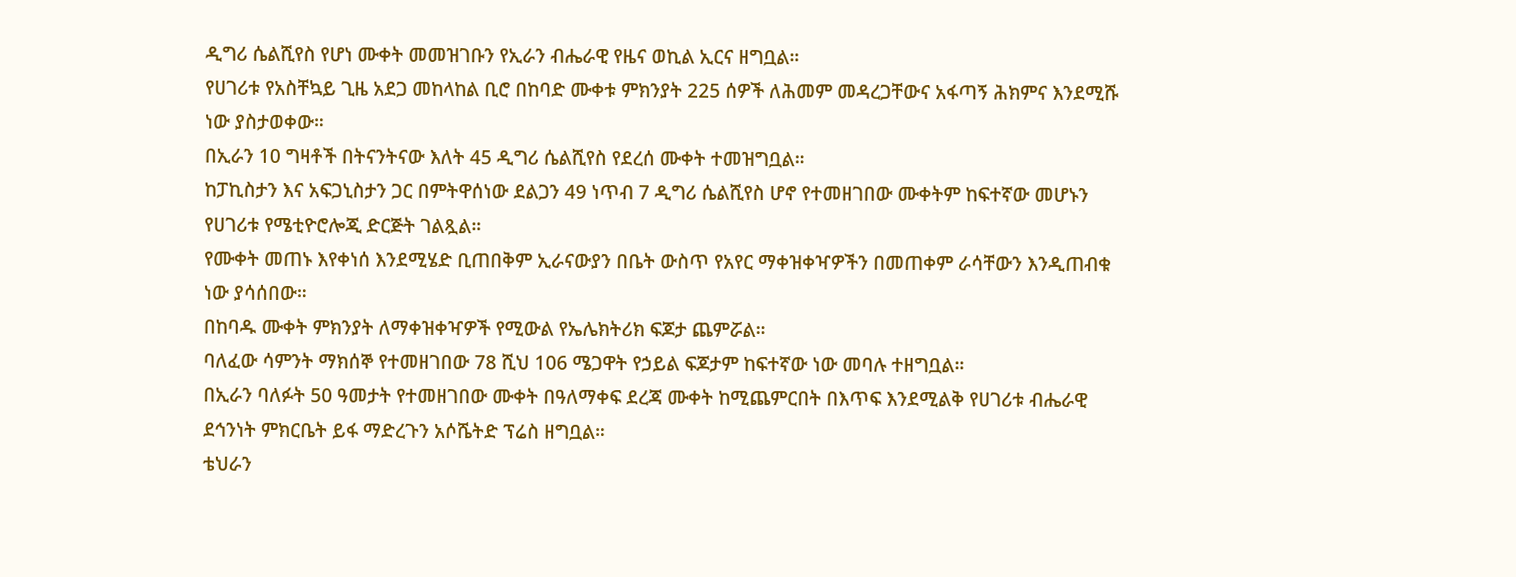ዲግሪ ሴልሺየስ የሆነ ሙቀት መመዝገቡን የኢራን ብሔራዊ የዜና ወኪል ኢርና ዘግቧል።
የሀገሪቱ የአስቸኳይ ጊዜ አደጋ መከላከል ቢሮ በከባድ ሙቀቱ ምክንያት 225 ሰዎች ለሕመም መዳረጋቸውና አፋጣኝ ሕክምና እንደሚሹ ነው ያስታወቀው።
በኢራን 10 ግዛቶች በትናንትናው እለት 45 ዲግሪ ሴልሺየስ የደረሰ ሙቀት ተመዝግቧል።
ከፓኪስታን እና አፍጋኒስታን ጋር በምትዋሰነው ደልጋን 49 ነጥብ 7 ዲግሪ ሴልሺየስ ሆኖ የተመዘገበው ሙቀትም ከፍተኛው መሆኑን የሀገሪቱ የሜቲዮሮሎጂ ድርጅት ገልጿል።
የሙቀት መጠኑ እየቀነሰ እንደሚሄድ ቢጠበቅም ኢራናውያን በቤት ውስጥ የአየር ማቀዝቀዣዎችን በመጠቀም ራሳቸውን እንዲጠብቁ ነው ያሳሰበው።
በከባዱ ሙቀት ምክንያት ለማቀዝቀዣዎች የሚውል የኤሌክትሪክ ፍጆታ ጨምሯል።
ባለፈው ሳምንት ማክሰኞ የተመዘገበው 78 ሺህ 106 ሜጋዋት የኃይል ፍጆታም ከፍተኛው ነው መባሉ ተዘግቧል።
በኢራን ባለፉት 50 ዓመታት የተመዘገበው ሙቀት በዓለማቀፍ ደረጃ ሙቀት ከሚጨምርበት በእጥፍ እንደሚልቅ የሀገሪቱ ብሔራዊ ደኅንነት ምክርቤት ይፋ ማድረጉን አሶሼትድ ፕሬስ ዘግቧል።
ቴህራን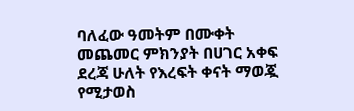ባለፈው ዓመትም በሙቀት መጨመር ምክንያት በሀገር አቀፍ ደረጃ ሁለት የእረፍት ቀናት ማወጇ የሚታወስ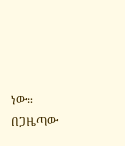ነው።
በጋዜጣው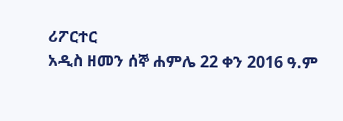ሪፖርተር
አዲስ ዘመን ሰኞ ሐምሌ 22 ቀን 2016 ዓ.ም